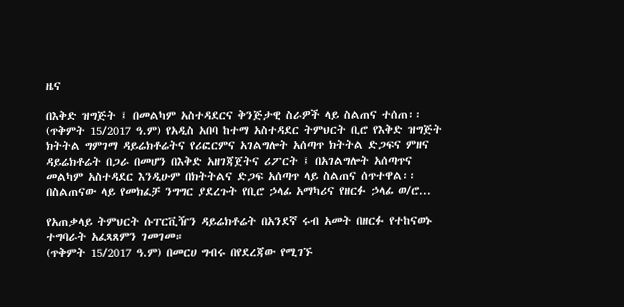ዜና

በእቅድ ዝግጅት ፤ በመልካም አስተዳደርና ቅንጅታዊ ስራዎች ላይ ስልጠና ተሰጠ፡፡
(ጥቅምት 15/2017 ዓ.ም) የአዲስ አበባ ከተማ አስተዳደር ትምህርት ቢሮ የእቅድ ዝግጅት ክትትል ግምገማ ዳይሬክቶሬትና የሪፎርምና አገልግሎት አሰጣጥ ክትትል ድጋፍና ምዘና ዳይሬክቶሬት በጋራ በመሆን በእቅድ አዘገጃጀትና ሪፖርት ፤ በአገልግሎት አሰጣጥና መልካም አስተዳደር እንዲሁም በክትትልና ድጋፍ አሰጣጥ ላይ ስልጠና ሰጥተዋል፡፡ በስልጠናው ላይ የመክፈቻ ንግግር ያደረጉት የቢሮ ኃላፊ አማካሪና የዘርፉ ኃላፊ ወ/ሮ...

የአጠቃላይ ትምህርት ሱፐርቪዥን ዳይሬክቶሬት በአንደኛ ሩብ አመት በዘርፉ የተከናወኑ ተግባራት አፈጻጸምን ገመገመ።
(ጥቅምት 15/2017 ዓ.ም) በመርሀ ግብሩ በየደረጃው የሚገኙ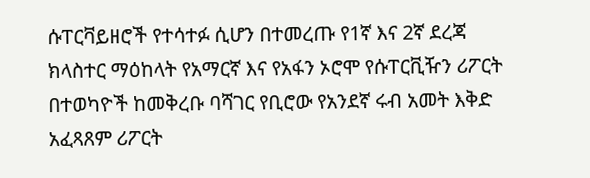ሱፐርቫይዘሮች የተሳተፉ ሲሆን በተመረጡ የ1ኛ እና 2ኛ ደረጃ ክላስተር ማዕከላት የአማርኛ እና የአፋን ኦሮሞ የሱፐርቪዥን ሪፖርት በተወካዮች ከመቅረቡ ባሻገር የቢሮው የአንደኛ ሩብ አመት እቅድ አፈጻጸም ሪፖርት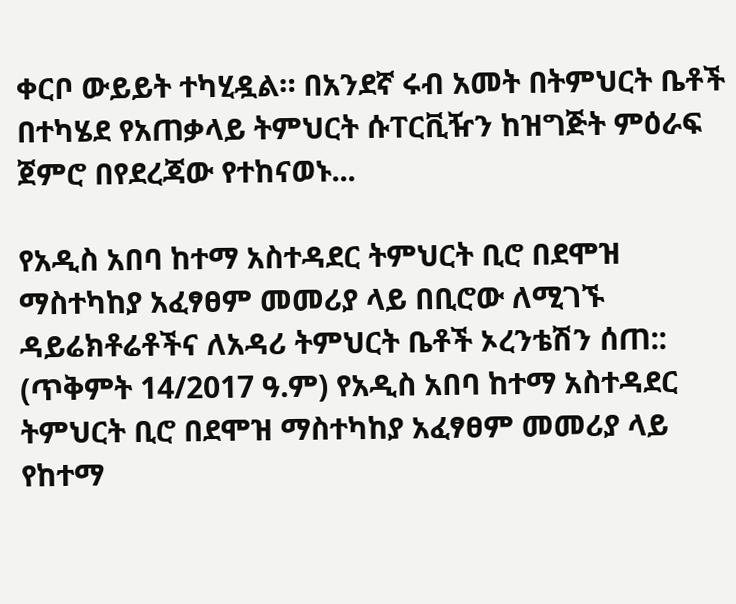ቀርቦ ውይይት ተካሂዷል። በአንደኛ ሩብ አመት በትምህርት ቤቶች በተካሄደ የአጠቃላይ ትምህርት ሱፐርቪዥን ከዝግጅት ምዕራፍ ጀምሮ በየደረጃው የተከናወኑ...

የአዲስ አበባ ከተማ አስተዳደር ትምህርት ቢሮ በደሞዝ ማስተካከያ አፈፃፀም መመሪያ ላይ በቢሮው ለሚገኙ ዳይሬክቶሬቶችና ለአዳሪ ትምህርት ቤቶች ኦረንቴሽን ሰጠ::
(ጥቅምት 14/2017 ዓ.ም) የአዲስ አበባ ከተማ አስተዳደር ትምህርት ቢሮ በደሞዝ ማስተካከያ አፈፃፀም መመሪያ ላይ የከተማ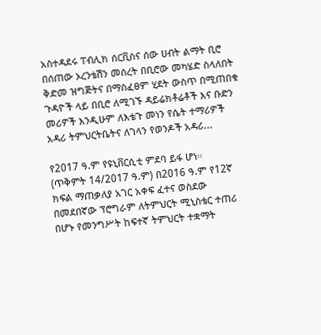አስተዳደሩ ፐብሊክ ሰርቪስና ሰው ሀብት ልማት ቢሮ በሰጠው ኦረንቴሽን መሰረት በቢሮው መካሄድ ስላለበት ቅድመ ዝግጅትና በማስፈፀም ሂደት ውስጥ በሚጠበቁ ጉዳዮች ላይ በቢሮ ለሚገኙ ዳይሬክቶሬቶች እና ቡድን መሪዎች እንዲሁም ለእቴጉ መነን የሴት ተማሪዎች አዳሪ ትምህርትቤትና ለገላን የወንዶች አዳሪ...

የ2017 ዓ.ም የዩኒቨርሲቲ ምደባ ይፋ ሆነ።
(ጥቅምት 14/2017 ዓ.ም) በ2016 ዓ.ም የ12ኛ ክፍል ማጠቃለያ አገር አቀፍ ፈተና ወስደው በመደበኛው ፕሮግራም ለትምህርት ሚኒስቴር ተጠሪ በሆኑ የመንግሥት ከፍተኛ ትምህርት ተቋማት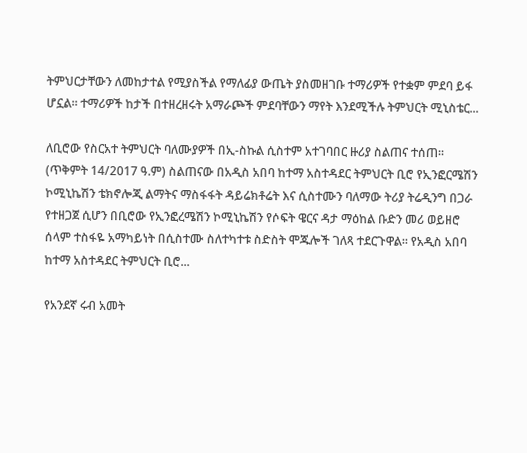ትምህርታቸውን ለመከታተል የሚያስችል የማለፊያ ውጤት ያስመዘገቡ ተማሪዎች የተቋም ምደባ ይፋ ሆኗል። ተማሪዎች ከታች በተዘረዘሩት አማራጮች ምደባቸውን ማየት እንደሚችሉ ትምህርት ሚኒስቴር...

ለቢሮው የስርአተ ትምህርት ባለሙያዎች በኢ-ስኩል ሲስተም አተገባበር ዙሪያ ስልጠና ተሰጠ፡፡
(ጥቅምት 14/2017 ዓ.ም) ስልጠናው በአዲስ አበባ ከተማ አስተዳደር ትምህርት ቢሮ የኢንፎርሜሽን ኮሚኒኬሽን ቴክኖሎጂ ልማትና ማስፋፋት ዳይሬክቶሬት እና ሲስተሙን ባለማው ትሪያ ትሬዲንግ በጋራ የተዘጋጀ ሲሆን በቢሮው የኢንፎረሜሽን ኮሚኒኬሽን የሶፍት ዌርና ዳታ ማዕከል ቡድን መሪ ወይዘሮ ሰላም ተስፋዬ አማካይነት በሲስተሙ ስለተካተቱ ስድስት ሞጁሎች ገለጻ ተደርጉዋል፡፡ የአዲስ አበባ ከተማ አስተዳደር ትምህርት ቢሮ...

የአንደኛ ሩብ አመት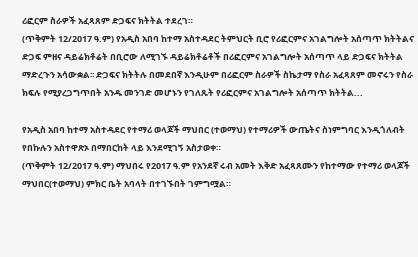ሪፎርም ስራዎች አፈጻጸም ድጋፍና ክትትል ተደረገ።
(ጥቅምት 12/2017 ዓ.ም) የአዲስ አበባ ከተማ አስተዳደር ትምህርት ቢሮ የሪፎርምና አገልግሎት አሰጣጥ ክትትልና ድጋፍ ምዘና ዳይሬክቶሬት በቢሮው ለሚገኙ ዳይሬክቶሬቶች በሪፎርምና አገልግሎት አሰጣጥ ላይ ድጋፍና ክትትል ማድረጉን አሳውቋል፡፡ ድጋፍና ክትትሉ በመደበኛ እንዲሁም በሪፎርም ስራዎች ስኬታማ የስራ አፈጻጸም መኖሩን የስራ ክፍሉ የሚያረጋግጥበት አንዱ መንገድ መሆኑን የገለጹት የሪፎርምና አገልግሎት አሰጣጥ ክትትል...

የአዲስ አበባ ከተማ አስተዳደር የተማሪ ወላጆች ማህበር (ተወማህ) የተማሪዎች ውጤትና ስነምግባር እንዲጎለብት የበኩሉን አስተዋጽኦ በማበርከት ላይ እንደሚገኝ አስታወቀ።
(ጥቅምት 12/2017 ዓ.ም) ማህበሩ የ2017 ዓ.ም የአንደኛ ሩብ አመት እቅድ አፈጻጸሙን የከተማው የተማሪ ወላጆች ማህበር(ተወማህ) ምክር ቤት አባላት በተገኙበት ገምግሟል።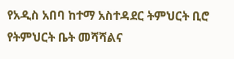የአዲስ አበባ ከተማ አስተዳደር ትምህርት ቢሮ የትምህርት ቤት መሻሻልና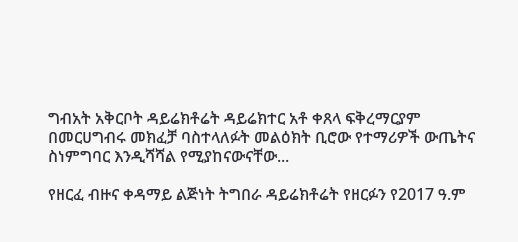ግብአት አቅርቦት ዳይሬክቶሬት ዳይሬክተር አቶ ቀጸላ ፍቅረማርያም በመርሀግብሩ መክፈቻ ባስተላለፉት መልዕክት ቢሮው የተማሪዎች ውጤትና ስነምግባር እንዲሻሻል የሚያከናውናቸው...

የዘርፈ ብዙና ቀዳማይ ልጅነት ትግበራ ዳይሬክቶሬት የዘርፉን የ2017 ዓ.ም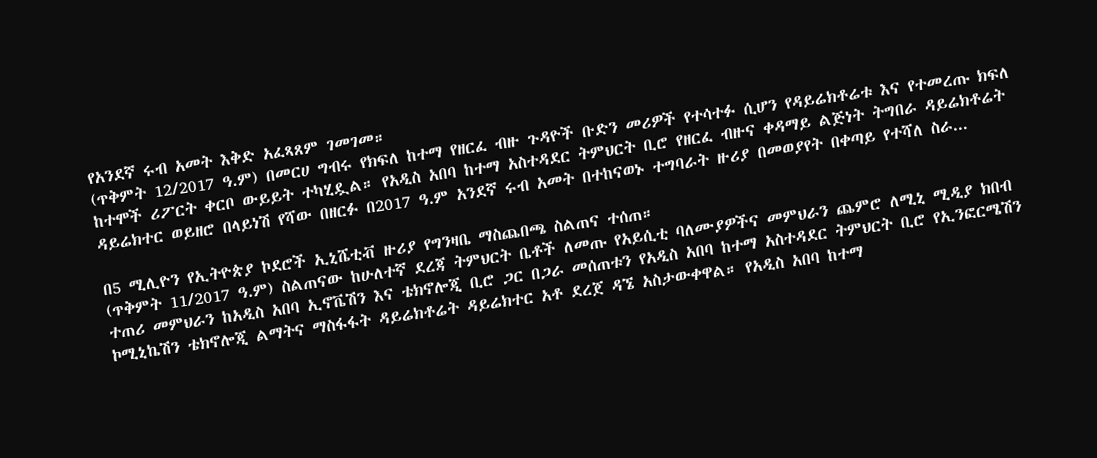የአንደኛ ሩብ አመት እቅድ አፈጻጸም ገመገመ።
(ጥቅምት 12/2017 ዓ.ም) በመርሀ ግብሩ የክፍለ ከተማ የዘርፈ ብዙ ጉዳዮች ቡድን መሪዎች የተሳተፉ ሲሆን የዳይሬክቶሬቱ እና የተመረጡ ክፍለ ከተሞች ሪፖርት ቀርቦ ውይይት ተካሂዷል። የአዲስ አበባ ከተማ አስተዳደር ትምህርት ቢሮ የዘርፈ ብዙና ቀዳማይ ልጅነት ትግበራ ዳይሬክቶሬት ዳይሬክተር ወይዘሮ በላይነሽ የሻው በዘርፉ በ2017 ዓ.ም አንደኛ ሩብ አመት በተከናወኑ ተግባራት ዙሪያ በመወያየት በቀጣይ የተሻለ ስራ...

በ5 ሚሊዮን የኢትዮጵያ ኮደሮች ኢኒሼቲቭ ዙሪያ የግንዛቤ ማስጨበጫ ስልጠና ተሰጠ።
(ጥቅምት 11/2017 ዓ.ም) ስልጠናው ከሁለተኛ ደረጃ ትምህርት ቤቶች ለመጡ የአይሲቲ ባለሙያዎችና መምህራን ጨምሮ ለሚኒ ሚዲያ ክበብ ተጠሪ መምህራን ከአዲስ አበባ ኢኖቬሽን እና ቴክኖሎጂ ቢሮ ጋር በጋራ መሰጠቱን የአዲስ አበባ ከተማ አስተዳደር ትምህርት ቢሮ የኢንፎርሜሽን ኮሚኒኬሽን ቴክኖሎጂ ልማትና ማስፋፋት ዳይሬክቶሬት ዳይሬክተር አቶ ደረጀ ዳኜ አስታውቀዋል። የአዲስ አበባ ከተማ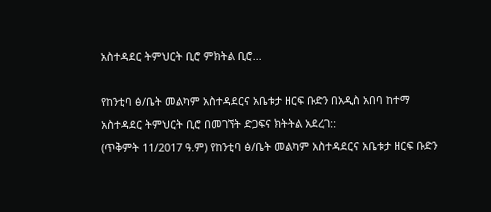አስተዳደር ትምህርት ቢሮ ምክትል ቢሮ...

የከንቲባ ፅ/ቤት መልካም አስተዳደርና አቤቱታ ዘርፍ ቡድን በአዲስ አበባ ከተማ አስተዳደር ትምህርት ቢሮ በመገኘት ድጋፍና ክትትል አደረገ::
(ጥቅምት 11/2017 ዓ.ም) የከንቲባ ፅ/ቤት መልካም አስተዳደርና አቤቱታ ዘርፍ ቡድን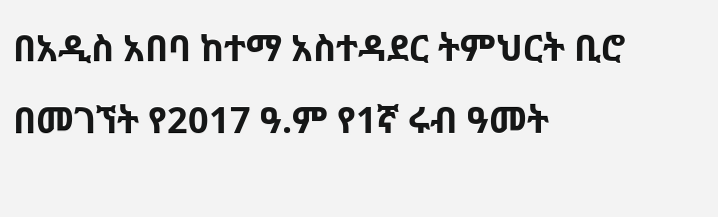በአዲስ አበባ ከተማ አስተዳደር ትምህርት ቢሮ በመገኘት የ2017 ዓ.ም የ1ኛ ሩብ ዓመት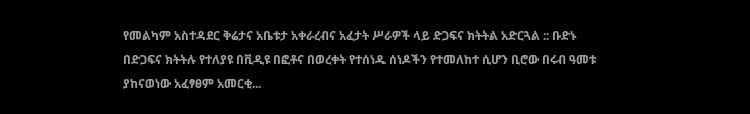የመልካም አስተዳደር ቅሬታና አቤቱታ አቀራረብና አፈታት ሥራዎች ላይ ድጋፍና ክትትል አድርጓል :: ቡድኑ በድጋፍና ክትትሉ የተለያዩ በቪዲዩ በፎቶና በወረቀት የተሰነዱ ሰነዶችን የተመለከተ ሲሆን ቢሮው በሩብ ዓመቱ ያከናወነው አፈፃፀም አመርቂ...